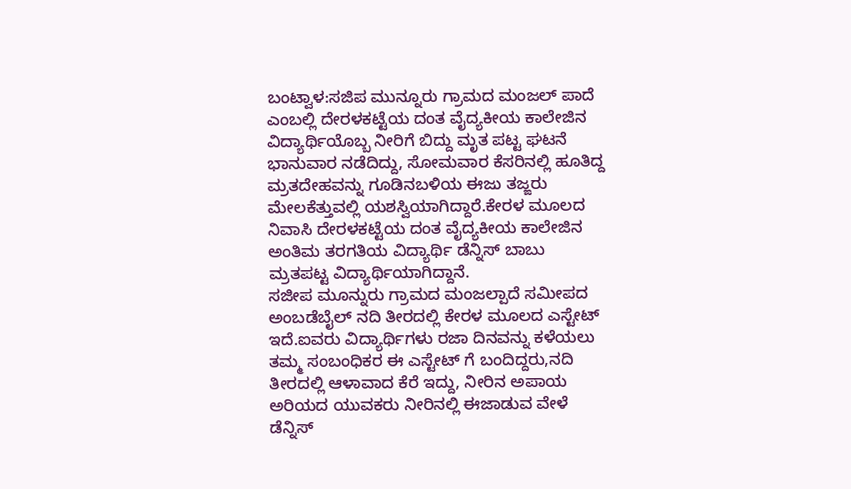ಬಂಟ್ವಾಳ:ಸಜಿಪ ಮುನ್ನೂರು ಗ್ರಾಮದ ಮಂಜಲ್ ಪಾದೆ ಎಂಬಲ್ಲಿ ದೇರಳಕಟ್ಟೆಯ ದಂತ ವೈದ್ಯಕೀಯ ಕಾಲೇಜಿನ ವಿದ್ಯಾರ್ಥಿಯೊಬ್ಬ ನೀರಿಗೆ ಬಿದ್ದು ಮೃತ ಪಟ್ಟ ಘಟನೆ ಭಾನುವಾರ ನಡೆದಿದ್ದು, ಸೋಮವಾರ ಕೆಸರಿನಲ್ಲಿ ಹೂತಿದ್ದ ಮ್ರತದೇಹವನ್ನು ಗೂಡಿನಬಳಿಯ ಈಜು ತಜ್ಙರು ಮೇಲಕೆತ್ತುವಲ್ಲಿ ಯಶಸ್ವಿಯಾಗಿದ್ದಾರೆ.ಕೇರಳ ಮೂಲದ ನಿವಾಸಿ ದೇರಳಕಟ್ಟೆಯ ದಂತ ವೈದ್ಯಕೀಯ ಕಾಲೇಜಿನ ಅಂತಿಮ ತರಗತಿಯ ವಿದ್ಯಾರ್ಥಿ ಡೆನ್ನಿಸ್ ಬಾಬು ಮ್ರತಪಟ್ಟ ವಿದ್ಯಾರ್ಥಿಯಾಗಿದ್ದಾನೆ.
ಸಜೀಪ ಮೂನ್ನುರು ಗ್ರಾಮದ ಮಂಜಲ್ಪಾದೆ ಸಮೀಪದ ಅಂಬಡೆಬೈಲ್ ನದಿ ತೀರದಲ್ಲಿ ಕೇರಳ ಮೂಲದ ಎಸ್ಟೇಟ್ ಇದೆ.ಐವರು ವಿದ್ಯಾರ್ಥಿಗಳು ರಜಾ ದಿನವನ್ನು ಕಳೆಯಲು ತಮ್ಮ ಸಂಬಂಧಿಕರ ಈ ಎಸ್ಟೇಟ್ ಗೆ ಬಂದಿದ್ದರು,ನದಿ ತೀರದಲ್ಲಿ ಆಳಾವಾದ ಕೆರೆ ಇದ್ದು, ನೀರಿನ ಅಪಾಯ ಅರಿಯದ ಯುವಕರು ನೀರಿನಲ್ಲಿ ಈಜಾಡುವ ವೇಳೆ ಡೆನ್ನಿಸ್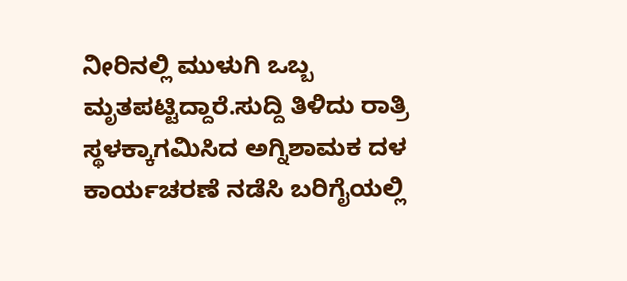ನೀರಿನಲ್ಲಿ ಮುಳುಗಿ ಒಬ್ಬ ಮೃತಪಟ್ಟಿದ್ದಾರೆ.ಸುದ್ದಿ ತಿಳಿದು ರಾತ್ರಿ ಸ್ಥಳಕ್ಕಾಗಮಿಸಿದ ಅಗ್ನಿಶಾಮಕ ದಳ ಕಾರ್ಯಚರಣೆ ನಡೆಸಿ ಬರಿಗೈಯಲ್ಲಿ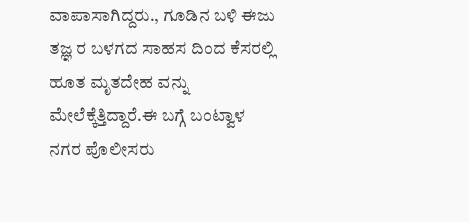ವಾಪಾಸಾಗಿದ್ದರು., ಗೂಡಿನ ಬಳಿ ಈಜು ತಜ್ಞ ರ ಬಳಗದ ಸಾಹಸ ದಿಂದ ಕೆಸರಲ್ಲಿ ಹೂತ ಮೃತದೇಹ ವನ್ನು ಮೇಲೆಕ್ಕೆತ್ತಿದ್ದಾರೆ.ಈ ಬಗ್ಗೆ ಬಂಟ್ವಾಳ ನಗರ ಪೊಲೀಸರು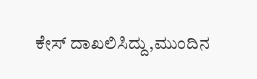ಕೇಸ್ ದಾಖಲಿಸಿದ್ದು,ಮುಂದಿನ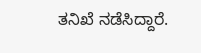ತನಿಖೆ ನಡೆಸಿದ್ದಾರೆ.